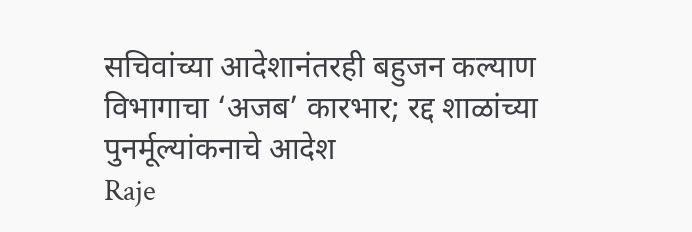सचिवांच्या आदेशानंतरही बहुजन कल्याण विभागाचा ‘अजब’ कारभार; रद्द शाळांच्या पुनर्मूल्यांकनाचे आदेश
Raje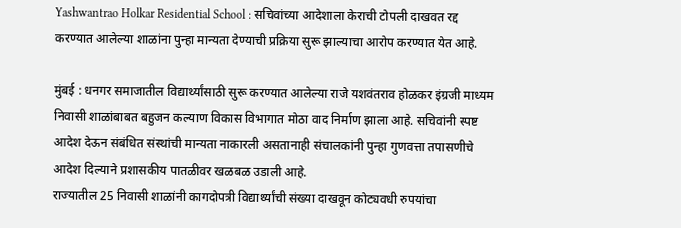Yashwantrao Holkar Residential School : सचिवांच्या आदेशाला केराची टोपली दाखवत रद्द करण्यात आलेल्या शाळांना पुन्हा मान्यता देण्याची प्रक्रिया सुरू झाल्याचा आरोप करण्यात येत आहे.

मुंबई : धनगर समाजातील विद्यार्थ्यांसाठी सुरू करण्यात आलेल्या राजे यशवंतराव होळकर इंग्रजी माध्यम निवासी शाळांबाबत बहुजन कल्याण विकास विभागात मोठा वाद निर्माण झाला आहे. सचिवांनी स्पष्ट आदेश देऊन संबंधित संस्थांची मान्यता नाकारली असतानाही संचालकांनी पुन्हा गुणवत्ता तपासणीचे आदेश दिल्याने प्रशासकीय पातळीवर खळबळ उडाली आहे.
राज्यातील 25 निवासी शाळांनी कागदोपत्री विद्यार्थ्यांची संख्या दाखवून कोट्यवधी रुपयांचा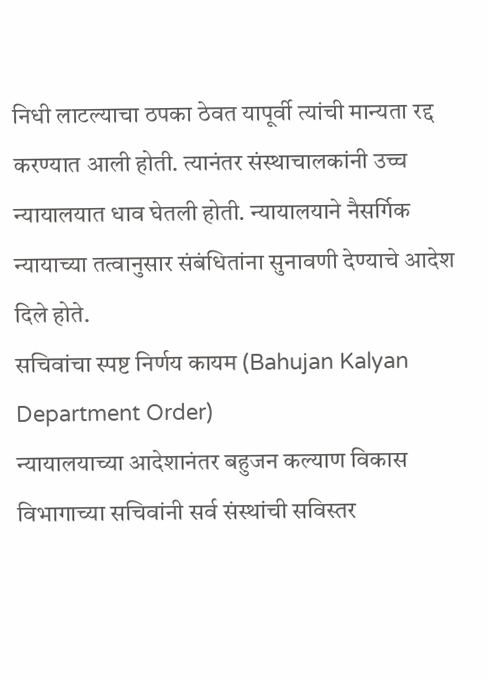निधी लाटल्याचा ठपका ठेवत यापूर्वी त्यांची मान्यता रद्द करण्यात आली होती. त्यानंतर संस्थाचालकांनी उच्च न्यायालयात धाव घेतली होती. न्यायालयाने नैसर्गिक न्यायाच्या तत्वानुसार संबंधितांना सुनावणी देण्याचे आदेश दिले होते.
सचिवांचा स्पष्ट निर्णय कायम (Bahujan Kalyan Department Order)
न्यायालयाच्या आदेशानंतर बहुजन कल्याण विकास विभागाच्या सचिवांनी सर्व संस्थांची सविस्तर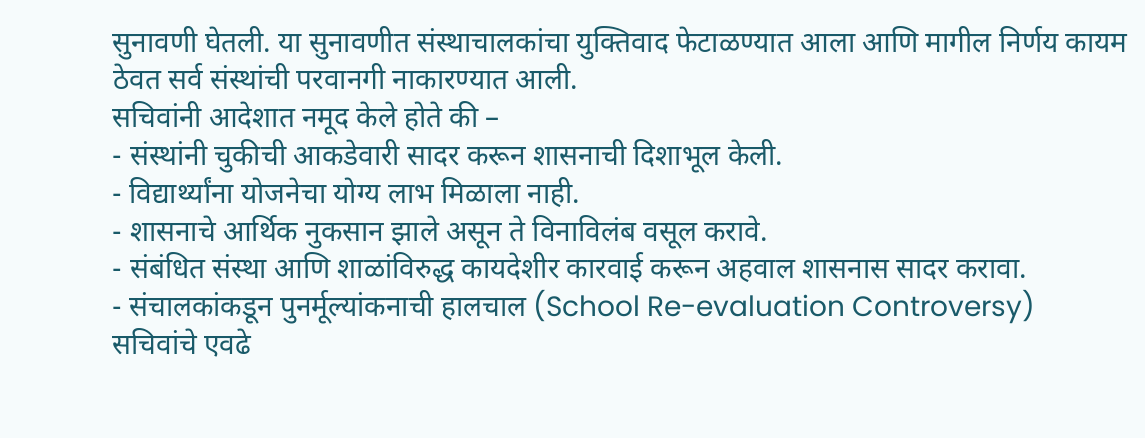सुनावणी घेतली. या सुनावणीत संस्थाचालकांचा युक्तिवाद फेटाळण्यात आला आणि मागील निर्णय कायम ठेवत सर्व संस्थांची परवानगी नाकारण्यात आली.
सचिवांनी आदेशात नमूद केले होते की –
- संस्थांनी चुकीची आकडेवारी सादर करून शासनाची दिशाभूल केली.
- विद्यार्थ्यांना योजनेचा योग्य लाभ मिळाला नाही.
- शासनाचे आर्थिक नुकसान झाले असून ते विनाविलंब वसूल करावे.
- संबंधित संस्था आणि शाळांविरुद्ध कायदेशीर कारवाई करून अहवाल शासनास सादर करावा.
- संचालकांकडून पुनर्मूल्यांकनाची हालचाल (School Re-evaluation Controversy)
सचिवांचे एवढे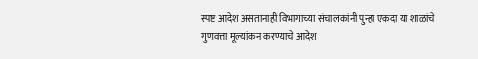स्पष्ट आदेश असतानाही विभागाच्या संचालकांनी पुन्हा एकदा या शाळांचे गुणवत्ता मूल्यांकन करण्याचे आदेश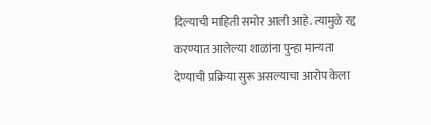दिल्याची माहिती समोर आली आहे. त्यामुळे रद्द करण्यात आलेल्या शाळांना पुन्हा मान्यता देण्याची प्रक्रिया सुरू असल्याचा आरोप केला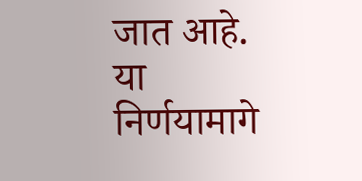जात आहे.
या निर्णयामागे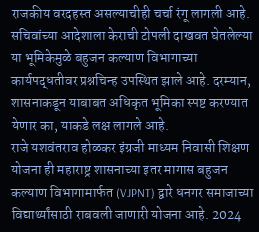राजकीय वरदहस्त असल्याचीही चर्चा रंगू लागली आहे. सचिवांच्या आदेशाला केराची टोपली दाखवत घेतलेल्या या भूमिकेमुळे बहुजन कल्याण विभागाच्या कार्यपद्धतीवर प्रश्नचिन्ह उपस्थित झाले आहे. दरम्यान, शासनाकडून याबाबत अधिकृत भूमिका स्पष्ट करण्यात येणार का, याकडे लक्ष लागले आहे.
राजे यशवंतराव होळकर इंग्रजी माध्यम निवासी शिक्षण योजना ही महाराष्ट्र शासनाच्या इतर मागास बहुजन कल्याण विभागामार्फत (VJPNT) द्वारे धनगर समाजाच्या विद्यार्थ्यांसाठी राबवली जाणारी योजना आहे. 2024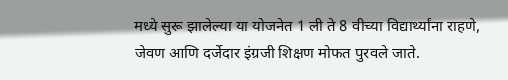मध्ये सुरू झालेल्या या योजनेत 1 ली ते 8 वीच्या विद्यार्थ्यांना राहणे, जेवण आणि दर्जेदार इंग्रजी शिक्षण मोफत पुरवले जाते.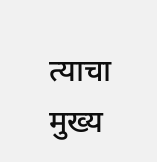त्याचा मुख्य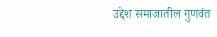उद्देश समाजातील गुणवंत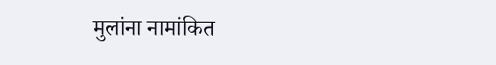मुलांना नामांकित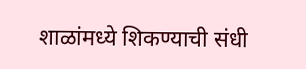शाळांमध्ये शिकण्याची संधी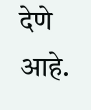देणे आहे.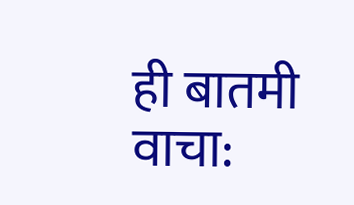ही बातमी वाचा: